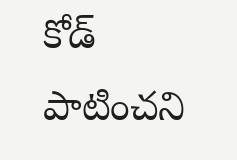కోడ్ పాటించని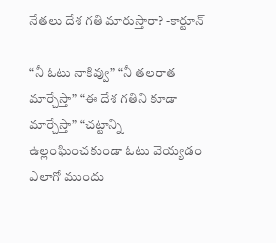నేతలు దేశ గతి మారుస్తారా? -కార్టూన్

“నీ ఓటు నాకివ్వు” “నీ తలరాత మార్చేస్తా” “ఈ దేశ గతిని కూడా మార్చేస్తా” “చట్టాన్ని ఉల్లంఘించకుండా ఓటు వెయ్యడం ఎలాగో ముందు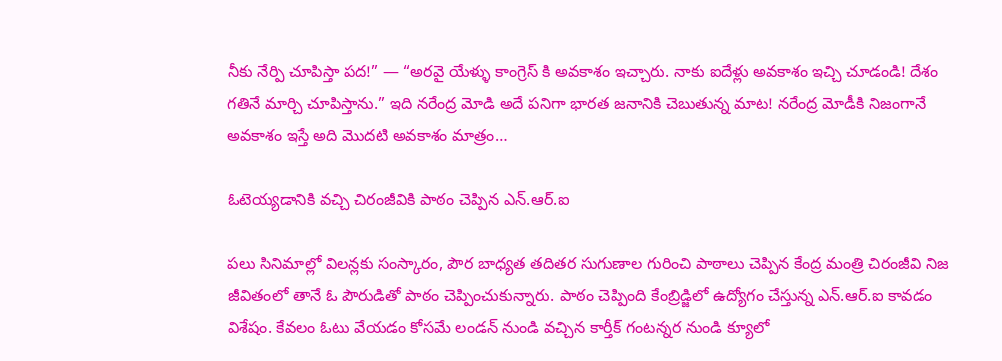నీకు నేర్పి చూపిస్తా పద!” — “అరవై యేళ్ళు కాంగ్రెస్ కి అవకాశం ఇచ్చారు. నాకు ఐదేళ్లు అవకాశం ఇచ్చి చూడండి! దేశం గతినే మార్చి చూపిస్తాను.” ఇది నరేంద్ర మోడి అదే పనిగా భారత జనానికి చెబుతున్న మాట! నరేంద్ర మోడీకి నిజంగానే అవకాశం ఇస్తే అది మొదటి అవకాశం మాత్రం…

ఓటెయ్యడానికి వచ్చి చిరంజీవికి పాఠం చెప్పిన ఎన్.ఆర్.ఐ

పలు సినిమాల్లో విలన్లకు సంస్కారం, పౌర బాధ్యత తదితర సుగుణాల గురించి పాఠాలు చెప్పిన కేంద్ర మంత్రి చిరంజీవి నిజ జీవితంలో తానే ఓ పౌరుడితో పాఠం చెప్పించుకున్నారు. పాఠం చెప్పింది కేంబ్రిడ్జిలో ఉద్యోగం చేస్తున్న ఎన్.ఆర్.ఐ కావడం విశేషం. కేవలం ఓటు వేయడం కోసమే లండన్ నుండి వచ్చిన కార్తీక్ గంటన్నర నుండి క్యూలో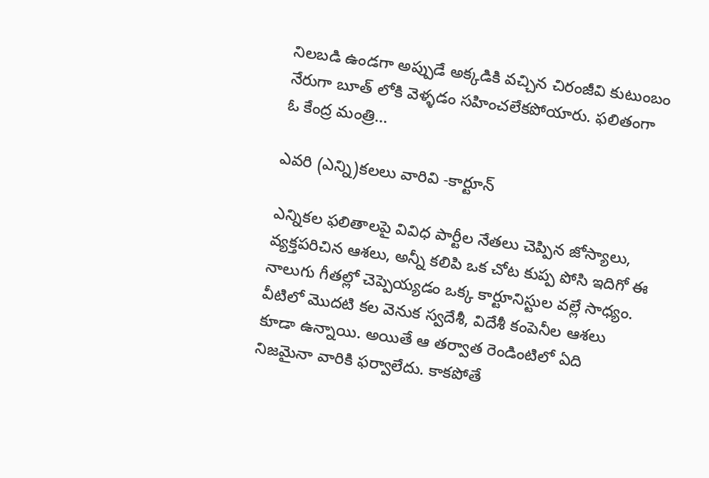నిలబడి ఉండగా అప్పుడే అక్కడికి వచ్చిన చిరంజీవి కుటుంబం నేరుగా బూత్ లోకి వెళ్ళడం సహించలేకపోయారు. ఫలితంగా ఓ కేంద్ర మంత్రి…

ఎవరి (ఎన్ని)కలలు వారివి -కార్టూన్

ఎన్నికల ఫలితాలపై వివిధ పార్టీల నేతలు చెప్పిన జోస్యాలు, వ్యక్తపరిచిన ఆశలు, అన్నీ కలిపి ఒక చోట కుప్ప పోసి ఇదిగో ఈ నాలుగు గీతల్లో చెప్పెయ్యడం ఒక్క కార్టూనిస్టుల వల్లే సాధ్యం. వీటిలో మొదటి కల వెనుక స్వదేశీ, విదేశీ కంపెనీల ఆశలు కూడా ఉన్నాయి. అయితే ఆ తర్వాత రెండింటిలో ఏది నిజమైనా వారికి ఫర్వాలేదు. కాకపోతే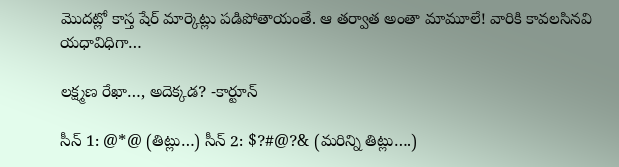మొదట్లో కాస్త షేర్ మార్కెట్లు పడిపోతాయంతే. ఆ తర్వాత అంతా మామూలే! వారికి కావలసినవి యధావిధిగా…

లక్ష్మణ రేఖా…, అదెక్కడ? -కార్టూన్

సీన్ 1: @*@ (తిట్లు…) సీన్ 2: $?#@?& (మరిన్ని తిట్లు….)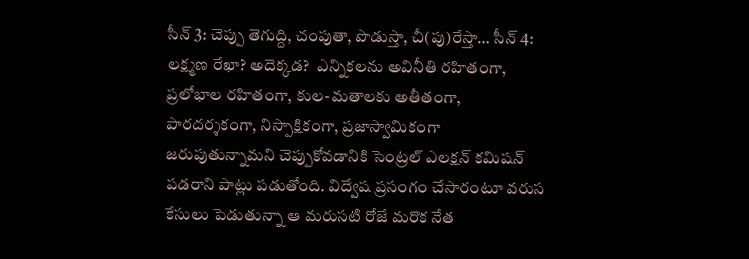సీన్ 3: చెప్పు తెగుద్ది, చంపుతా, పొడుస్తా, చీ(పు)రేస్తా… సీన్ 4: లక్ష్మణ రేఖా? అదెక్కడ?  ఎన్నికలను అవినీతి రహితంగా, ప్రలోభాల రహితంగా, కుల-మతాలకు అతీతంగా, పారదర్శకంగా, నిస్పాక్షికంగా, ప్రజాస్వామికంగా జరుపుతున్నామని చెప్పుకోవడానికి సెంట్రల్ ఎలక్షన్ కమిషన్ పడరాని పాట్లు పడుతోంది. విద్వేష ప్రసంగం చేసారంటూ వరుస కేసులు పెడుతున్నా ఆ మరుసటి రోజే మరొక నేత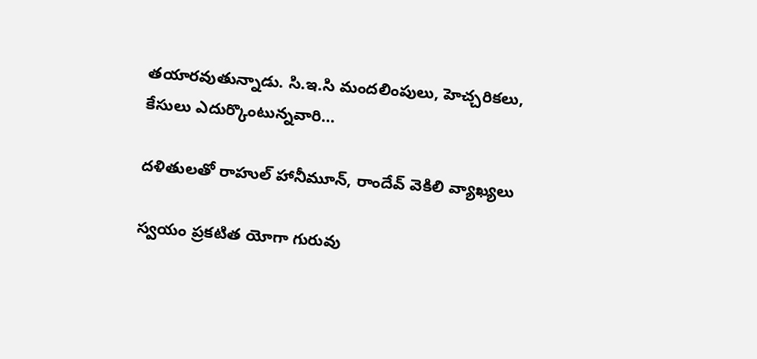తయారవుతున్నాడు. సి.ఇ.సి మందలింపులు, హెచ్చరికలు, కేసులు ఎదుర్కొంటున్నవారి…

దళితులతో రాహుల్ హానీమూన్, రాందేవ్ వెకిలి వ్యాఖ్యలు

స్వయం ప్రకటిత యోగా గురువు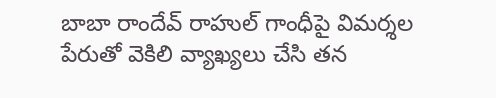బాబా రాందేవ్ రాహుల్ గాంధీపై విమర్శల పేరుతో వెకిలి వ్యాఖ్యలు చేసి తన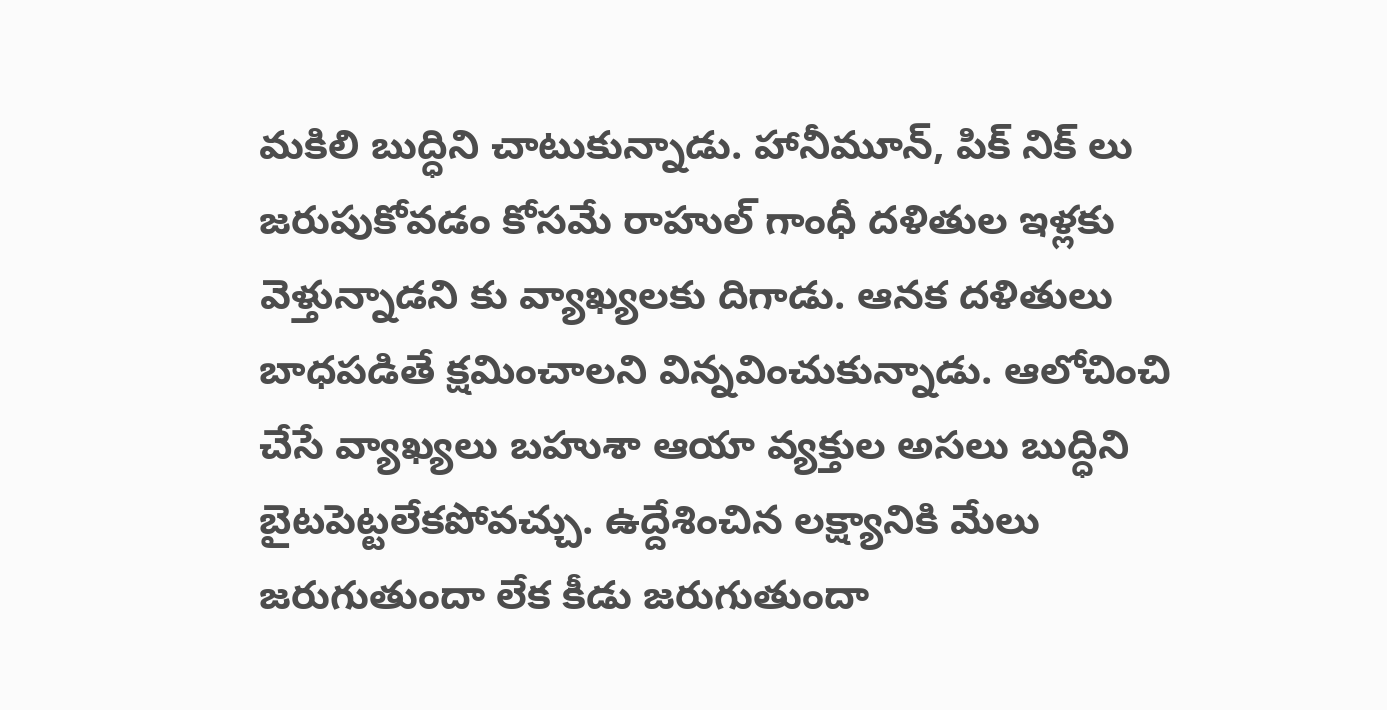మకిలి బుద్ధిని చాటుకున్నాడు. హానీమూన్, పిక్ నిక్ లు జరుపుకోవడం కోసమే రాహుల్ గాంధీ దళితుల ఇళ్లకు వెళ్తున్నాడని కు వ్యాఖ్యలకు దిగాడు. ఆనక దళితులు బాధపడితే క్షమించాలని విన్నవించుకున్నాడు. ఆలోచించి చేసే వ్యాఖ్యలు బహుశా ఆయా వ్యక్తుల అసలు బుద్ధిని బైటపెట్టలేకపోవచ్చు. ఉద్దేశించిన లక్ష్యానికి మేలు జరుగుతుందా లేక కీడు జరుగుతుందా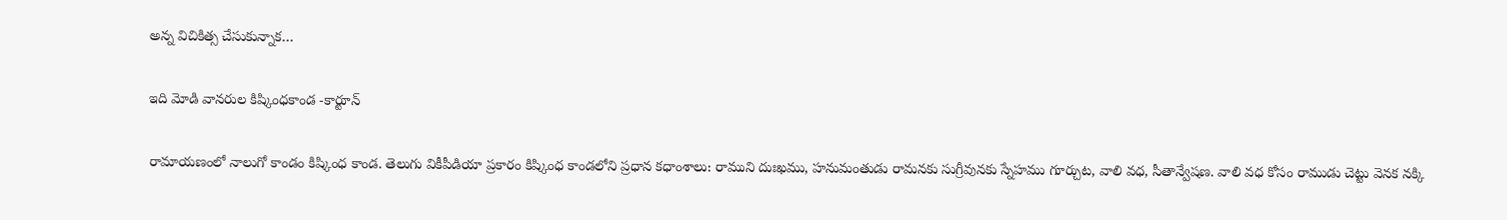అన్న విచికిత్స చేసుకున్నాక…

ఇది మోడి వానరుల కిష్కింధకాండ -కార్టూన్

రామాయణంలో నాలుగో కాండం కిష్కింధ కాండ. తెలుగు వికీపీడియా ప్రకారం కిష్కింధ కాండలోని ప్రధాన కధాంశాలు: రాముని దుఃఖము, హనుమంతుడు రామనకు సుగ్రీవునకు స్నేహము గూర్చుట, వాలి వధ, సీతాన్వేషణ. వాలి వధ కోసం రాముడు చెట్టు వెనక నక్కి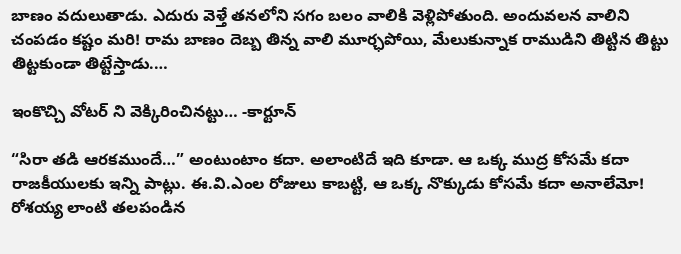బాణం వదులుతాడు. ఎదురు వెళ్తే తనలోని సగం బలం వాలికి వెళ్లిపోతుంది. అందువలన వాలిని చంపడం కష్టం మరి! రామ బాణం దెబ్బ తిన్న వాలి మూర్ఛపోయి, మేలుకున్నాక రాముడిని తిట్టిన తిట్టు తిట్టకుండా తిట్టేస్తాడు.…

ఇంకొచ్చి వోటర్ ని వెక్కిరించినట్టు… -కార్టూన్

“సిరా తడి ఆరకముందే…” అంటుంటాం కదా. అలాంటిదే ఇది కూడా. ఆ ఒక్క ముద్ర కోసమే కదా రాజకీయులకు ఇన్ని పాట్లు. ఈ.వి.ఎంల రోజులు కాబట్టి, ఆ ఒక్క నొక్కుడు కోసమే కదా అనాలేమో! రోశయ్య లాంటి తలపండిన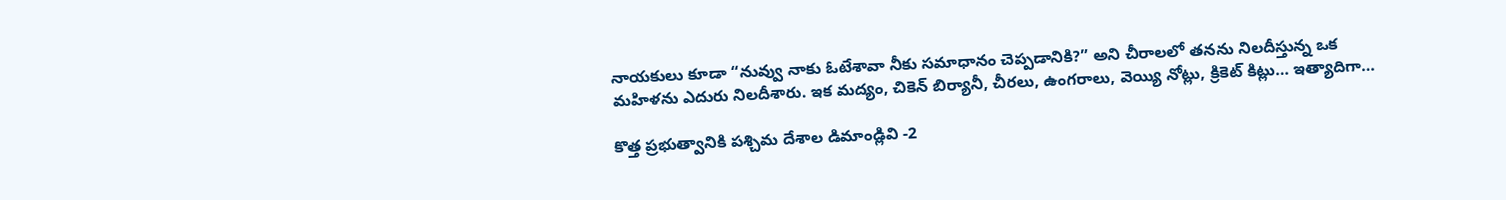నాయకులు కూడా “నువ్వు నాకు ఓటేశావా నీకు సమాధానం చెప్పడానికి?” అని చీరాలలో తనను నిలదీస్తున్న ఒక మహిళను ఎదురు నిలదీశారు. ఇక మద్యం, చికెన్ బిర్యానీ, చీరలు, ఉంగరాలు, వెయ్యి నోట్లు, క్రికెట్ కిట్లు… ఇత్యాదిగా…

కొత్త ప్రభుత్వానికి పశ్చిమ దేశాల డిమాండ్లివి -2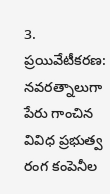3. ప్రయివేటీకరణ: నవరత్నాలుగా పేరు గాంచిన వివిధ ప్రభుత్వ రంగ కంపెనీల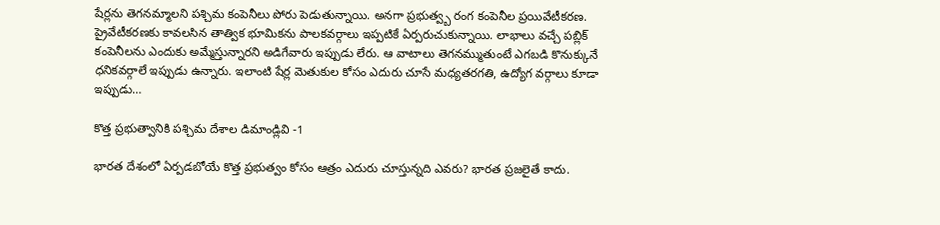షేర్లను తెగనమ్మాలని పశ్చిమ కంపెనీలు పోరు పెడుతున్నాయి. అనగా ప్రభుత్వ్బ రంగ కంపెనీల ప్రయివేటీకరణ. ప్రైవేటీకరణకు కావలసిన తాత్విక భూమికను పాలకవర్గాలు ఇప్పటికే ఏర్పరుచుకున్నాయి. లాభాలు వచ్చే పబ్లిక్ కంపెనీలను ఎందుకు అమ్మేస్తున్నారని అడిగేవారు ఇప్పుడు లేరు. ఆ వాటాలు తెగనమ్ముతుంటే ఎగబడి కొనుక్కునే ధనికవర్గాలే ఇప్పుడు ఉన్నారు. ఇలాంటి షేర్ల మెతుకుల కోసం ఎదురు చూసే మధ్యతరగతి, ఉద్యోగ వర్గాలు కూడా ఇప్పుడు…

కొత్త ప్రభుత్వానికి పశ్చిమ దేశాల డిమాండ్లివి -1

భారత దేశంలో ఏర్పడబోయే కొత్త ప్రభుత్వం కోసం ఆత్రం ఎదురు చూస్తున్నది ఎవరు? భారత ప్రజలైతే కాదు.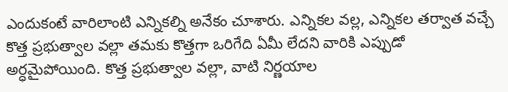ఎందుకంటే వారిలాంటి ఎన్నికల్ని అనేకం చూశారు. ఎన్నికల వల్ల, ఎన్నికల తర్వాత వచ్చే కొత్త ప్రభుత్వాల వల్లా తమకు కొత్తగా ఒరిగేది ఏమీ లేదని వారికి ఎప్పుడో అర్ధమైపోయింది. కొత్త ప్రభుత్వాల వల్లా, వాటి నిర్ణయాల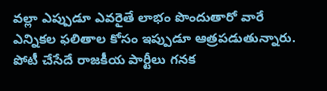వల్లా ఎప్పుడూ ఎవరైతే లాభం పొందుతారో వారే ఎన్నికల ఫలితాల కోసం ఇప్పుడూ ఆత్రపడుతున్నారు. పోటీ చేసేదే రాజకీయ పార్టీలు గనక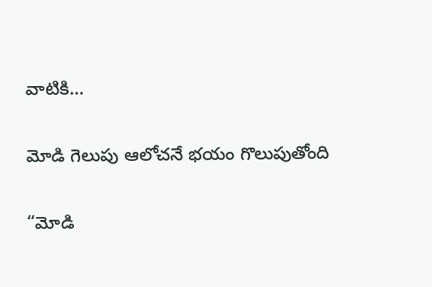వాటికి…

మోడి గెలుపు ఆలోచనే భయం గొలుపుతోంది

“మోడి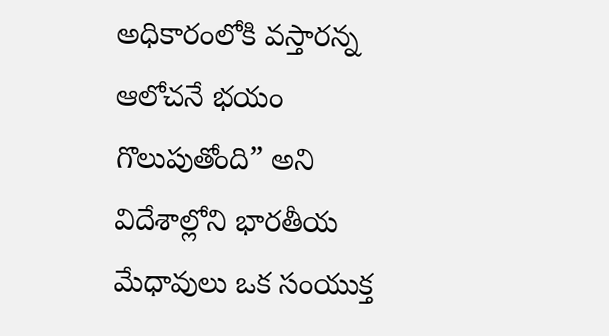అధికారంలోకి వస్తారన్న ఆలోచనే భయం గొలుపుతోంది” అని విదేశాల్లోని భారతీయ మేధావులు ఒక సంయుక్త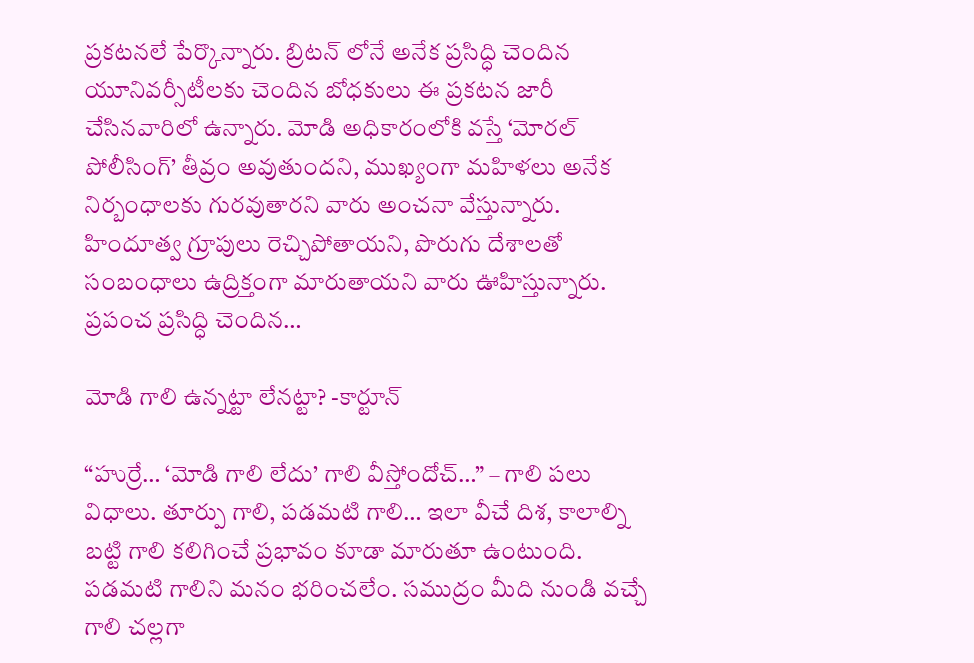ప్రకటనలే పేర్కొన్నారు. బ్రిటన్ లోనే అనేక ప్రసిద్ధి చెందిన యూనివర్సీటీలకు చెందిన బోధకులు ఈ ప్రకటన జారీ చేసినవారిలో ఉన్నారు. మోడి అధికారంలోకి వస్తే ‘మోరల్ పోలీసింగ్’ తీవ్రం అవుతుందని, ముఖ్యంగా మహిళలు అనేక నిర్బంధాలకు గురవుతారని వారు అంచనా వేస్తున్నారు. హిందూత్వ గ్రూపులు రెచ్చిపోతాయని, పొరుగు దేశాలతో సంబంధాలు ఉద్రిక్తంగా మారుతాయని వారు ఊహిస్తున్నారు.  ప్రపంచ ప్రసిద్ధి చెందిన…

మోడి గాలి ఉన్నట్టా లేనట్టా? -కార్టూన్

“హుర్రే… ‘మోడి గాలి లేదు’ గాలి వీస్తోందోచ్…” – గాలి పలు విధాలు. తూర్పు గాలి, పడమటి గాలి… ఇలా వీచే దిశ, కాలాల్ని బట్టి గాలి కలిగించే ప్రభావం కూడా మారుతూ ఉంటుంది. పడమటి గాలిని మనం భరించలేం. సముద్రం మీది నుండి వచ్చే గాలి చల్లగా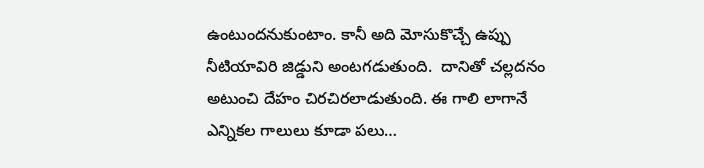ఉంటుందనుకుంటాం. కానీ అది మోసుకొచ్చే ఉప్పు నీటియావిరి జిడ్డుని అంటగడుతుంది.  దానితో చల్లదనం అటుంచి దేహం చిరచిరలాడుతుంది. ఈ గాలి లాగానే ఎన్నికల గాలులు కూడా పలు…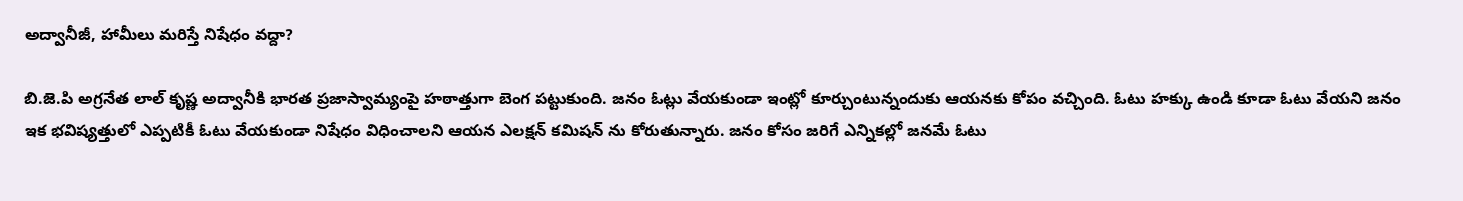అద్వానీజీ, హామీలు మరిస్తే నిషేధం వద్దా?

బి.జె.పి అగ్రనేత లాల్ కృష్ణ అద్వానీకి భారత ప్రజాస్వామ్యంపై హఠాత్తుగా బెంగ పట్టుకుంది. జనం ఓట్లు వేయకుండా ఇంట్లో కూర్చుంటున్నందుకు ఆయనకు కోపం వచ్చింది. ఓటు హక్కు ఉండి కూడా ఓటు వేయని జనం ఇక భవిష్యత్తులో ఎప్పటికీ ఓటు వేయకుండా నిషేధం విధించాలని ఆయన ఎలక్షన్ కమిషన్ ను కోరుతున్నారు. జనం కోసం జరిగే ఎన్నికల్లో జనమే ఓటు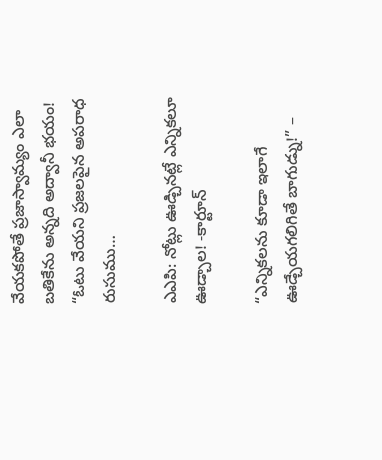వేయకపోతే ప్రజాస్వామ్యం ఎలా బతికేను అన్నది అద్వానీ భయం! “ఓటు వేయని ప్రజలపైన అపరాధ రుసుము…

ఎఎపి: నోట్లు ఊడ్చినట్లే ఎన్నికలూ ఊడ్చాల! -కార్టూన్

“ఎన్నికలను కూడా ఇలాగే ఊడ్చేయగలిగితే బాగుడ్ను!” –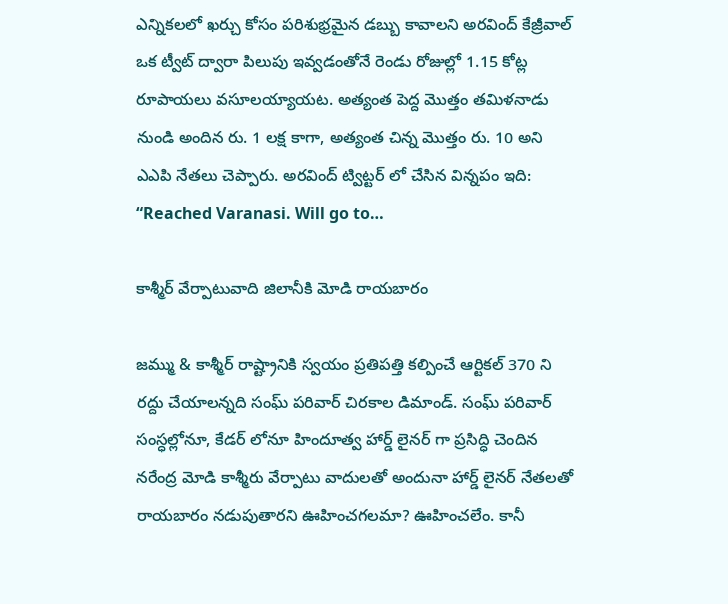ఎన్నికలలో ఖర్చు కోసం పరిశుభ్రమైన డబ్బు కావాలని అరవింద్ కేజ్రీవాల్ ఒక ట్వీట్ ద్వారా పిలుపు ఇవ్వడంతోనే రెండు రోజుల్లో 1.15 కోట్ల రూపాయలు వసూలయ్యాయట. అత్యంత పెద్ద మొత్తం తమిళనాడు నుండి అందిన రు. 1 లక్ష కాగా, అత్యంత చిన్న మొత్తం రు. 10 అని ఎఎపి నేతలు చెప్పారు. అరవింద్ ట్విట్టర్ లో చేసిన విన్నపం ఇది: “Reached Varanasi. Will go to…

కాశ్మీర్ వేర్పాటువాది జిలానీకి మోడి రాయబారం

జమ్ము & కాశ్మీర్ రాష్ట్రానికి స్వయం ప్రతిపత్తి కల్పించే ఆర్టికల్ 370 ని రద్దు చేయాలన్నది సంఘ్ పరివార్ చిరకాల డిమాండ్. సంఘ్ పరివార్ సంస్ధల్లోనూ, కేడర్ లోనూ హిందూత్వ హార్డ్ లైనర్ గా ప్రసిద్ధి చెందిన నరేంద్ర మోడి కాశ్మీరు వేర్పాటు వాదులతో అందునా హార్డ్ లైనర్ నేతలతో రాయబారం నడుపుతారని ఊహించగలమా? ఊహించలేం. కానీ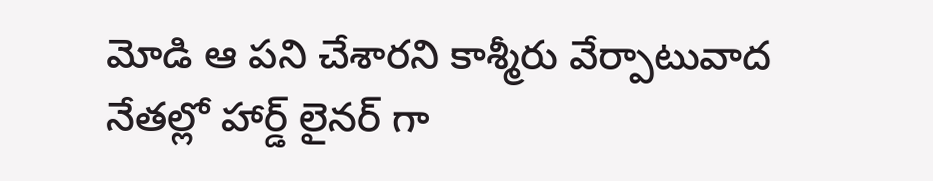మోడి ఆ పని చేశారని కాశ్మీరు వేర్పాటువాద నేతల్లో హార్డ్ లైనర్ గా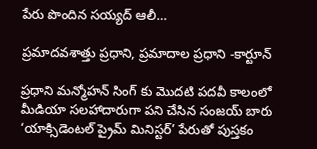పేరు పొందిన సయ్యద్ ఆలీ…

ప్రమాదవశాత్తు ప్రధాని, ప్రమాదాల ప్రధాని -కార్టూన్

ప్రధాని మన్మోహన్ సింగ్ కు మొదటి పదవీ కాలంలో మీడియా సలహాదారుగా పని చేసిన సంజయ్ బారు ‘యాక్సిడెంటల్ ప్రైమ్ మినిస్టర్’ పేరుతో పుస్తకం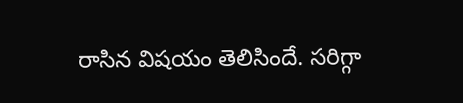రాసిన విషయం తెలిసిందే. సరిగ్గా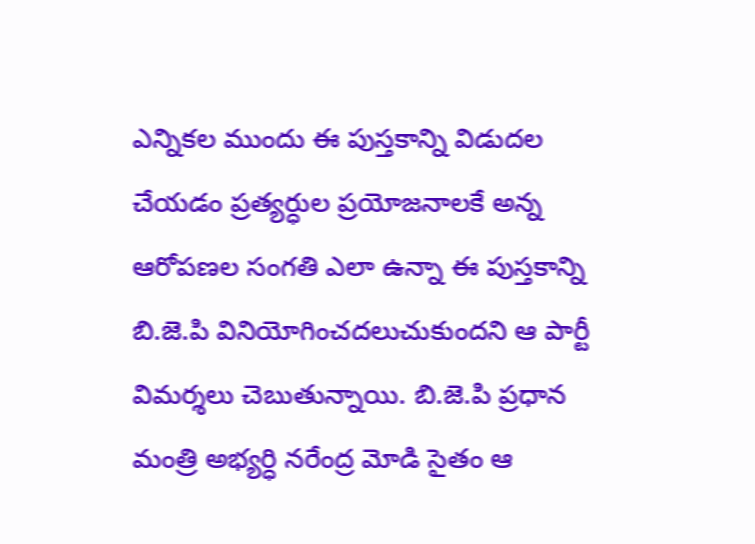ఎన్నికల ముందు ఈ పుస్తకాన్ని విడుదల చేయడం ప్రత్యర్ధుల ప్రయోజనాలకే అన్న ఆరోపణల సంగతి ఎలా ఉన్నా ఈ పుస్తకాన్ని బి.జె.పి వినియోగించదలుచుకుందని ఆ పార్టీ విమర్శలు చెబుతున్నాయి. బి.జె.పి ప్రధాన మంత్రి అభ్యర్ధి నరేంద్ర మోడి సైతం ఆ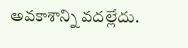అవకాశాన్ని వదల్లేదు.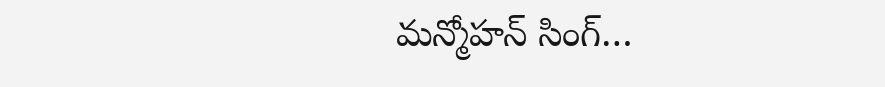మన్మోహన్ సింగ్…